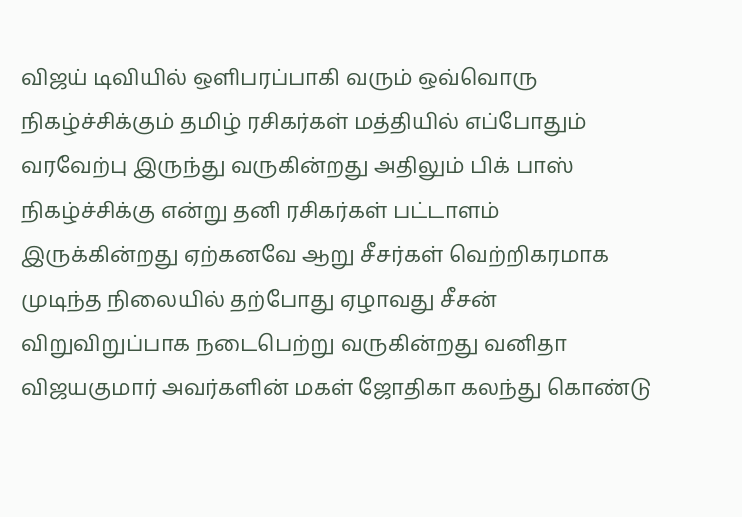விஜய் டிவியில் ஒளிபரப்பாகி வரும் ஒவ்வொரு நிகழ்ச்சிக்கும் தமிழ் ரசிகர்கள் மத்தியில் எப்போதும் வரவேற்பு இருந்து வருகின்றது அதிலும் பிக் பாஸ் நிகழ்ச்சிக்கு என்று தனி ரசிகர்கள் பட்டாளம் இருக்கின்றது ஏற்கனவே ஆறு சீசர்கள் வெற்றிகரமாக முடிந்த நிலையில் தற்போது ஏழாவது சீசன் விறுவிறுப்பாக நடைபெற்று வருகின்றது வனிதா விஜயகுமார் அவர்களின் மகள் ஜோதிகா கலந்து கொண்டு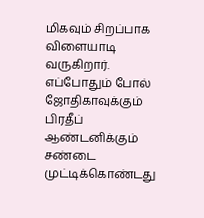மிகவும் சிறப்பாக விளையாடி வருகிறார்.
எப்போதும் போல் ஜோதிகாவுக்கும் பிரதீப் ஆண்டனிக்கும் சண்டை முட்டிக்கொண்டது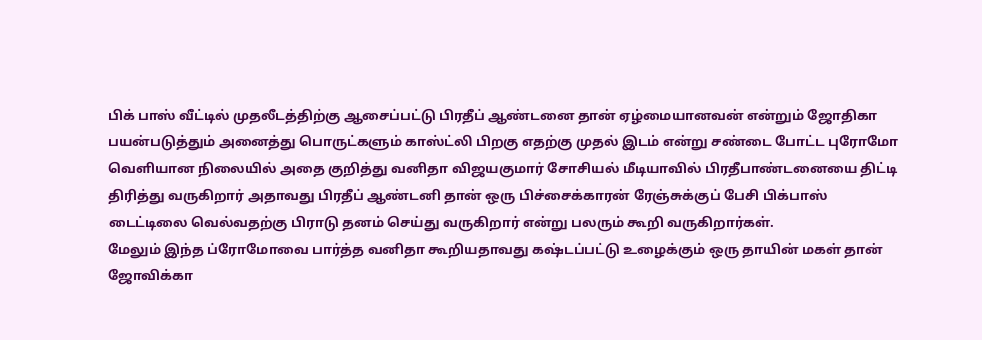பிக் பாஸ் வீட்டில் முதலீடத்திற்கு ஆசைப்பட்டு பிரதீப் ஆண்டனை தான் ஏழ்மையானவன் என்றும் ஜோதிகா பயன்படுத்தும் அனைத்து பொருட்களும் காஸ்ட்லி பிறகு எதற்கு முதல் இடம் என்று சண்டை போட்ட புரோமோ வெளியான நிலையில் அதை குறித்து வனிதா விஜயகுமார் சோசியல் மீடியாவில் பிரதீபாண்டனையை திட்டி திரித்து வருகிறார் அதாவது பிரதீப் ஆண்டனி தான் ஒரு பிச்சைக்காரன் ரேஞ்சுக்குப் பேசி பிக்பாஸ் டைட்டிலை வெல்வதற்கு பிராடு தனம் செய்து வருகிறார் என்று பலரும் கூறி வருகிறார்கள்.
மேலும் இந்த ப்ரோமோவை பார்த்த வனிதா கூறியதாவது கஷ்டப்பட்டு உழைக்கும் ஒரு தாயின் மகள் தான் ஜோவிக்கா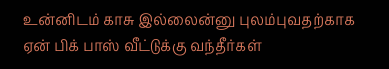உன்னிடம் காசு இல்லைன்னு புலம்புவதற்காக ஏன் பிக் பாஸ் வீட்டுக்கு வந்தீர்கள்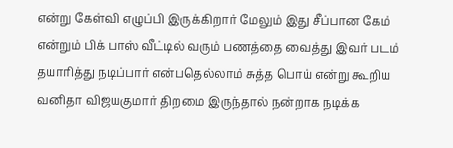என்று கேள்வி எழுப்பி இருக்கிறார் மேலும் இது சீப்பான கேம் என்றும் பிக் பாஸ் வீட்டில் வரும் பணத்தை வைத்து இவர் படம் தயாரித்து நடிப்பார் என்பதெல்லாம் சுத்த பொய் என்று கூறிய வனிதா விஜயகுமார் திறமை இருந்தால் நன்றாக நடிக்க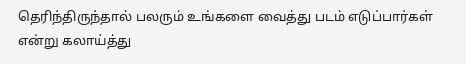தெரிந்திருந்தால் பலரும் உங்களை வைத்து படம் எடுப்பார்கள் என்று கலாய்த்து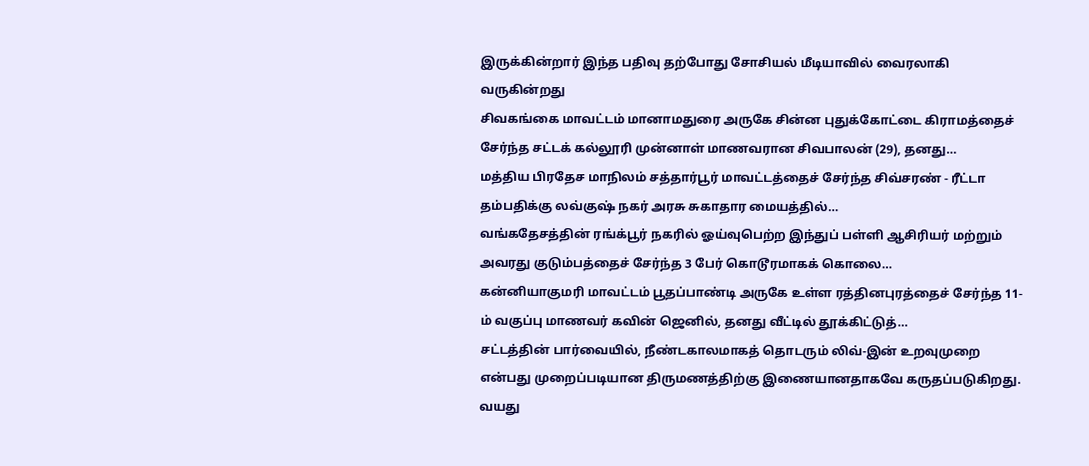இருக்கின்றார் இந்த பதிவு தற்போது சோசியல் மீடியாவில் வைரலாகி வருகின்றது
சிவகங்கை மாவட்டம் மானாமதுரை அருகே சின்ன புதுக்கோட்டை கிராமத்தைச் சேர்ந்த சட்டக் கல்லூரி முன்னாள் மாணவரான சிவபாலன் (29), தனது…
மத்திய பிரதேச மாநிலம் சத்தார்பூர் மாவட்டத்தைச் சேர்ந்த சிவ்சரண் - ரீட்டா தம்பதிக்கு லவ்குஷ் நகர் அரசு சுகாதார மையத்தில்…
வங்கதேசத்தின் ரங்க்பூர் நகரில் ஓய்வுபெற்ற இந்துப் பள்ளி ஆசிரியர் மற்றும் அவரது குடும்பத்தைச் சேர்ந்த 3 பேர் கொடூரமாகக் கொலை…
கன்னியாகுமரி மாவட்டம் பூதப்பாண்டி அருகே உள்ள ரத்தினபுரத்தைச் சேர்ந்த 11-ம் வகுப்பு மாணவர் கவின் ஜெனில், தனது வீட்டில் தூக்கிட்டுத்…
சட்டத்தின் பார்வையில், நீண்டகாலமாகத் தொடரும் லிவ்-இன் உறவுமுறை என்பது முறைப்படியான திருமணத்திற்கு இணையானதாகவே கருதப்படுகிறது. வயது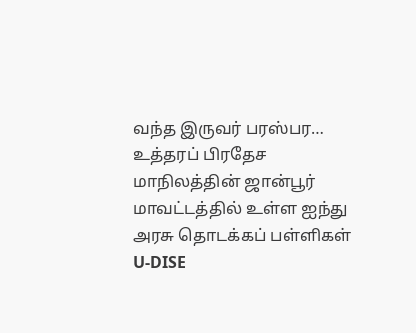வந்த இருவர் பரஸ்பர…
உத்தரப் பிரதேச மாநிலத்தின் ஜான்பூர் மாவட்டத்தில் உள்ள ஐந்து அரசு தொடக்கப் பள்ளிகள் U-DISE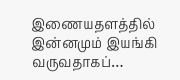இணையதளத்தில் இன்னமும் இயங்கி வருவதாகப்…